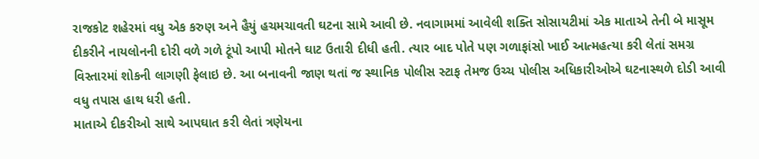રાજકોટ શહેરમાં વધુ એક કરુણ અને હૈયું હચમચાવતી ઘટના સામે આવી છે. નવાગામમાં આવેલી શક્તિ સોસાયટીમાં એક માતાએ તેની બે માસૂમ દીકરીને નાયલોનની દોરી વળે ગળે ટૂંપો આપી મોતને ઘાટ ઉતારી દીધી હતી. ત્યાર બાદ પોતે પણ ગળાફાંસો ખાઈ આત્મહત્યા કરી લેતાં સમગ્ર વિસ્તારમાં શોકની લાગણી ફેલાઇ છે. આ બનાવની જાણ થતાં જ સ્થાનિક પોલીસ સ્ટાફ તેમજ ઉચ્ચ પોલીસ અધિકારીઓએ ઘટનાસ્થળે દોડી આવી વધુ તપાસ હાથ ધરી હતી.
માતાએ દીકરીઓ સાથે આપઘાત કરી લેતાં ત્રણેયના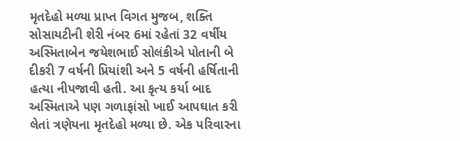મૃતદેહો મળ્યા પ્રાપ્ત વિગત મુજબ, શક્તિ સોસાયટીની શેરી નંબર 6માં રહેતાં 32 વર્ષીય અસ્મિતાબેન જયેશભાઈ સોલંકીએ પોતાની બે દીકરી 7 વર્ષની પ્રિયાંશી અને 5 વર્ષની હર્ષિતાની હત્યા નીપજાવી હતી. આ કૃત્ય કર્યા બાદ અસ્મિતાએ પણ ગળાફાંસો ખાઈ આપઘાત કરી લેતાં ત્રણેયના મૃતદેહો મળ્યા છે. એક પરિવારના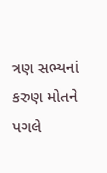ત્રણ સભ્યનાં કરુણ મોતને પગલે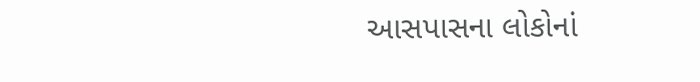આસપાસના લોકોનાં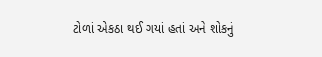ટોળાં એકઠા થઈ ગયાં હતાં અને શોકનું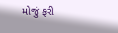મોજું ફરી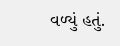વળ્યું હતું.